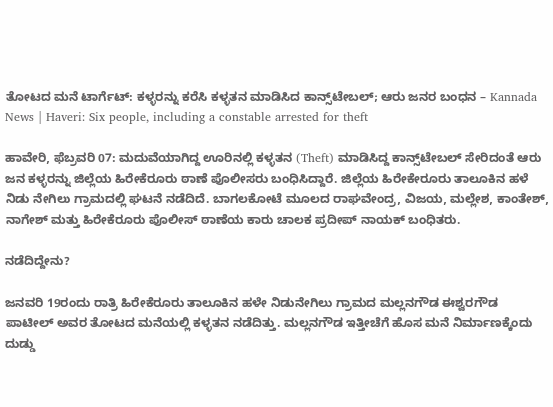ತೋಟದ ಮನೆ ಟಾರ್ಗೆಟ್: ಕಳ್ಳರನ್ನು ಕರೆಸಿ ಕಳ್ಳತನ ಮಾಡಿಸಿದ ಕಾನ್ಸ್‌ಟೇಬಲ್‌; ಆರು ಜನರ ಬಂಧನ – Kannada News | Haveri: Six people, including a constable arrested for theft

ಹಾವೇರಿ, ಫೆಬ್ರವರಿ 07: ಮದುವೆಯಾಗಿದ್ದ ಊರಿನಲ್ಲಿ ಕಳ್ಳತನ (Theft) ಮಾಡಿಸಿದ್ದ ಕಾನ್ಸ್‌ಟೇಬಲ್ ಸೇರಿದಂತೆ ಆರು ಜನ ಕಳ್ಳರನ್ನು ಜಿಲ್ಲೆಯ ಹಿರೇಕೆರೂರು ಠಾಣೆ ಪೊಲೀಸರು ಬಂಧಿಸಿದ್ದಾರೆ. ಜಿಲ್ಲೆಯ ಹಿರೇಕೇರೂರು ತಾಲೂಕಿನ ಹಳೆ ನಿಡು ನೇಗಿಲು ಗ್ರಾಮದಲ್ಲಿ ಘಟನೆ ನಡೆದಿದೆ. ಬಾಗಲಕೋಟೆ ಮೂಲದ ರಾಘವೇಂದ್ರ, ವಿಜಯ, ಮಲ್ಲೇಶ, ಕಾಂತೇಶ್, ನಾಗೇಶ್ ಮತ್ತು ಹಿರೇಕೆರೂರು ಪೊಲೀಸ್ ಠಾಣೆಯ ಕಾರು ಚಾಲಕ ಪ್ರದೀಪ್ ನಾಯಕ್ ಬಂಧಿತರು.

ನಡೆದಿದ್ದೇನು?

ಜನವರಿ 19ರಂದು ರಾತ್ರಿ ಹಿರೇಕೆರೂರು ತಾಲೂಕಿನ ಹಳೇ ನಿಡುನೇಗಿಲು ಗ್ರಾಮದ ಮಲ್ಲನಗೌಡ ಈಶ್ವರಗೌಡ ಪಾಟೀಲ್ ಅವರ ತೋಟದ ಮನೆಯಲ್ಲಿ ಕಳ್ಳತನ ನಡೆದಿತ್ತು. ಮಲ್ಲನಗೌಡ ಇತ್ತೀಚೆಗೆ ಹೊಸ ಮನೆ ನಿರ್ಮಾಣಕ್ಕೆಂದು ದುಡ್ಡು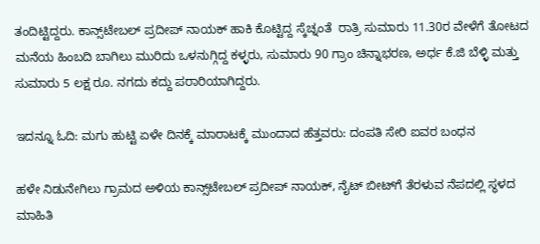ತಂದಿಟ್ಟಿದ್ದರು. ಕಾನ್ಸ್‌ಟೇಬಲ್‌ ಪ್ರದೀಪ್ ನಾಯಕ್ ಹಾಕಿ ಕೊಟ್ಟಿದ್ದ ಸ್ಕೆಚ್ನಂತೆ  ರಾತ್ರಿ ಸುಮಾರು 11.30ರ ವೇಳೆಗೆ ತೋಟದ ಮನೆಯ ಹಿಂಬದಿ ಬಾಗಿಲು ಮುರಿದು ಒಳನುಗ್ಗಿದ್ದ ಕಳ್ಳರು, ಸುಮಾರು 90 ಗ್ರಾಂ ಚಿನ್ನಾಭರಣ, ಅರ್ಧ ಕೆ.ಜಿ ಬೆಳ್ಳಿ ಮತ್ತು ಸುಮಾರು 5 ಲಕ್ಷ ರೂ. ನಗದು ಕದ್ದು ಪರಾರಿಯಾಗಿದ್ದರು.

ಇದನ್ನೂ ಓದಿ: ಮಗು ಹುಟ್ಟಿ ಏಳೇ ದಿನಕ್ಕೆ ಮಾರಾಟಕ್ಕೆ ಮುಂದಾದ ಹೆತ್ತವರು: ದಂಪತಿ ಸೇರಿ ಐವರ ಬಂಧನ

ಹಳೇ ನಿಡುನೇಗಿಲು ಗ್ರಾಮದ ಅಳಿಯ ಕಾನ್ಸ್‌ಟೇಬಲ್ ಪ್ರದೀಪ್ ನಾಯಕ್, ನೈಟ್‌ ಬೀಟ್‌ಗೆ ತೆರಳುವ ನೆಪದಲ್ಲಿ ಸ್ಥಳದ ಮಾಹಿತಿ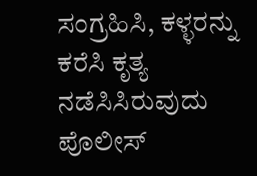ಸಂಗ್ರಹಿಸಿ, ಕಳ್ಳರನ್ನು ಕರೆಸಿ ಕೃತ್ಯ ನಡೆಸಿಸಿರುವುದು ಪೊಲೀಸ್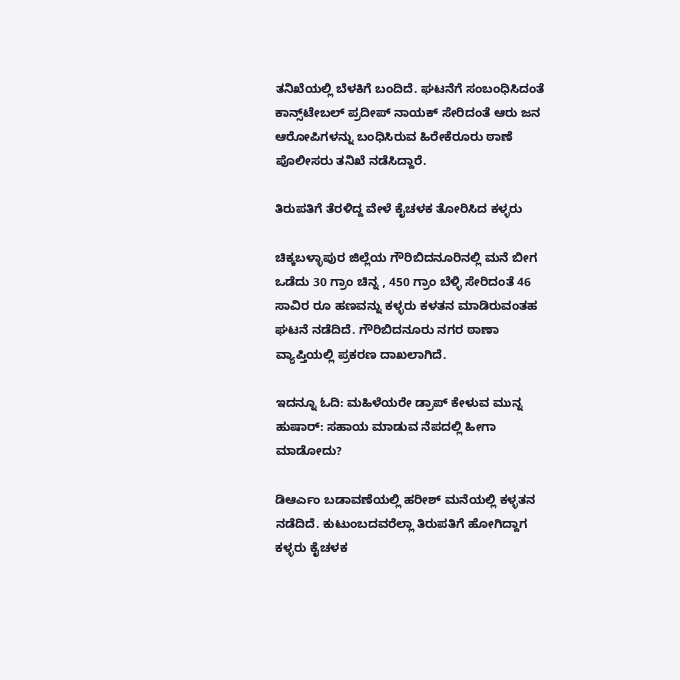ತನಿಖೆಯಲ್ಲಿ ಬೆಳಕಿಗೆ ಬಂದಿದೆ. ಘಟನೆಗೆ ಸಂಬಂಧಿಸಿದಂತೆ ಕಾನ್ಸ್‌ಟೇಬಲ್ ಪ್ರದೀಪ್ ನಾಯಕ್ ಸೇರಿದಂತೆ ಆರು ಜನ ಆರೋಪಿಗಳನ್ನು ಬಂಧಿಸಿರುವ ಹಿರೇಕೆರೂರು ಠಾಣೆ ಪೊಲೀಸರು ತನಿಖೆ ನಡೆಸಿದ್ದಾರೆ.

ತಿರುಪತಿಗೆ ತೆರಳಿದ್ದ ವೇಳೆ ಕೈಚಳಕ ತೋರಿಸಿದ ಕಳ್ಳರು

ಚಿಕ್ಕಬಳ್ಳಾಪುರ ಜಿಲ್ಲೆಯ ಗೌರಿಬಿದನೂರಿನಲ್ಲಿ ಮನೆ ಬೀಗ ಒಡೆದು 30 ಗ್ರಾಂ ಚಿನ್ನ , 450 ಗ್ರಾಂ ಬೆಳ್ಳಿ ಸೇರಿದಂತೆ 46 ಸಾವಿರ ರೂ ಹಣವನ್ನು ಕಳ್ಳರು ಕಳತನ ಮಾಡಿರುವಂತಹ ಘಟನೆ ನಡೆದಿದೆ. ಗೌರಿಬಿದನೂರು ನಗರ ಠಾಣಾ ವ್ಯಾಪ್ತಿಯಲ್ಲಿ ಪ್ರಕರಣ ದಾಖಲಾಗಿದೆ.

ಇದನ್ನೂ ಓದಿ: ಮಹಿಳೆಯರೇ ಡ್ರಾಪ್ ಕೇಳುವ ಮುನ್ನ ಹುಷಾರ್: ಸಹಾಯ ಮಾಡುವ ನೆಪದಲ್ಲಿ ಹೀಗಾ ಮಾಡೋದು?

ಡಿಆರ್ಎಂ ಬಡಾವಣೆಯಲ್ಲಿ ಹರೀಶ್ ಮನೆಯಲ್ಲಿ ಕಳ್ಳತನ ನಡೆದಿದೆ. ಕುಟುಂಬದವರೆಲ್ಲಾ ತಿರುಪತಿಗೆ ಹೋಗಿದ್ದಾಗ ಕಳ್ಳರು ಕೈಚಳಕ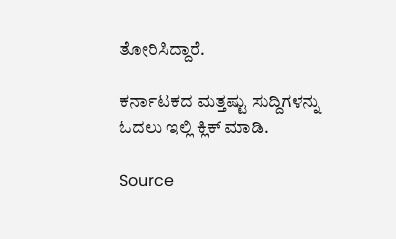ತೋರಿಸಿದ್ದಾರೆ.

ಕರ್ನಾಟಕದ ಮತ್ತಷ್ಟು ಸುದ್ದಿಗಳನ್ನು ಓದಲು ಇಲ್ಲಿ ಕ್ಲಿಕ್ ಮಾಡಿ.

Source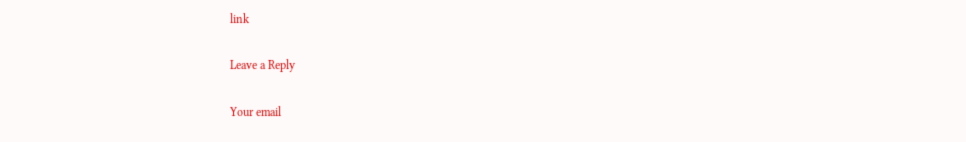link

Leave a Reply

Your email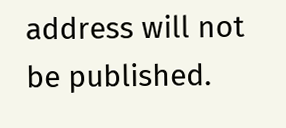address will not be published.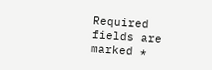Required fields are marked *